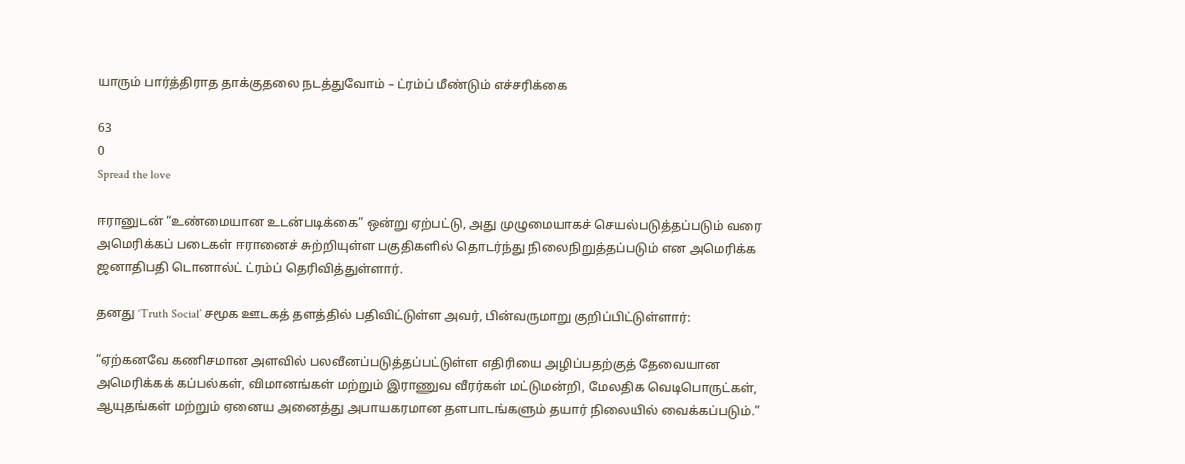யாரும் பார்த்திராத தாக்குதலை நடத்துவோம் – ட்ரம்ப் மீண்டும் எச்சரிக்கை

63
0
Spread the love

ஈரானுடன் “உண்மையான உடன்படிக்கை” ஒன்று ஏற்பட்டு, அது முழுமையாகச் செயல்படுத்தப்படும் வரை அமெரிக்கப் படைகள் ஈரானைச் சுற்றியுள்ள பகுதிகளில் தொடர்ந்து நிலைநிறுத்தப்படும் என அமெரிக்க ஜனாதிபதி டொனால்ட் ட்ரம்ப் தெரிவித்துள்ளார்.

தனது ‘Truth Social’ சமூக ஊடகத் தளத்தில் பதிவிட்டுள்ள அவர், பின்வருமாறு குறிப்பிட்டுள்ளார்:

“ஏற்கனவே கணிசமான அளவில் பலவீனப்படுத்தப்பட்டுள்ள எதிரியை அழிப்பதற்குத் தேவையான அமெரிக்கக் கப்பல்கள், விமானங்கள் மற்றும் இராணுவ வீரர்கள் மட்டுமன்றி, மேலதிக வெடிபொருட்கள், ஆயுதங்கள் மற்றும் ஏனைய அனைத்து அபாயகரமான தளபாடங்களும் தயார் நிலையில் வைக்கப்படும்.”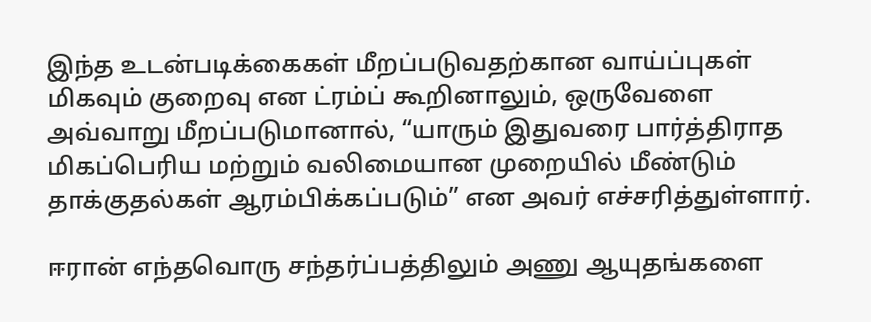இந்த உடன்படிக்கைகள் மீறப்படுவதற்கான வாய்ப்புகள் மிகவும் குறைவு என ட்ரம்ப் கூறினாலும், ஒருவேளை அவ்வாறு மீறப்படுமானால், “யாரும் இதுவரை பார்த்திராத மிகப்பெரிய மற்றும் வலிமையான முறையில் மீண்டும் தாக்குதல்கள் ஆரம்பிக்கப்படும்” என அவர் எச்சரித்துள்ளார்.

ஈரான் எந்தவொரு சந்தர்ப்பத்திலும் அணு ஆயுதங்களை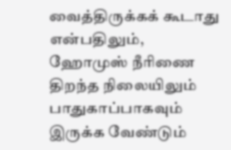வைத்திருக்கக் கூடாது என்பதிலும், ஹோமுஸ் நீரிணை திறந்த நிலையிலும் பாதுகாப்பாகவும் இருக்க வேண்டும்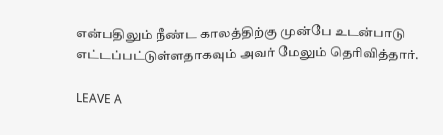என்பதிலும் நீண்ட காலத்திற்கு முன்பே உடன்பாடு எட்டப்பட்டுள்ளதாகவும் அவர் மேலும் தெரிவித்தார்.

LEAVE A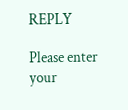REPLY

Please enter your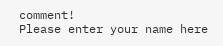comment!
Please enter your name here